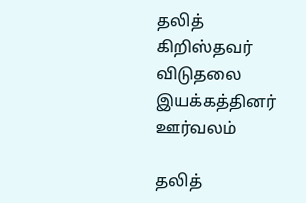தலித் கிறிஸ்தவர் விடுதலை இயக்கத்தினர் ஊர்வலம்

தலித்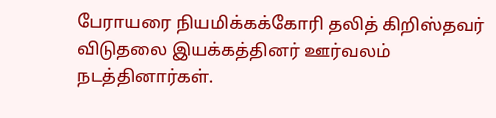பேராயரை நியமிக்கக்கோரி தலித் கிறிஸ்தவர் விடுதலை இயக்கத்தினர் ஊர்வலம் நடத்தினார்கள்.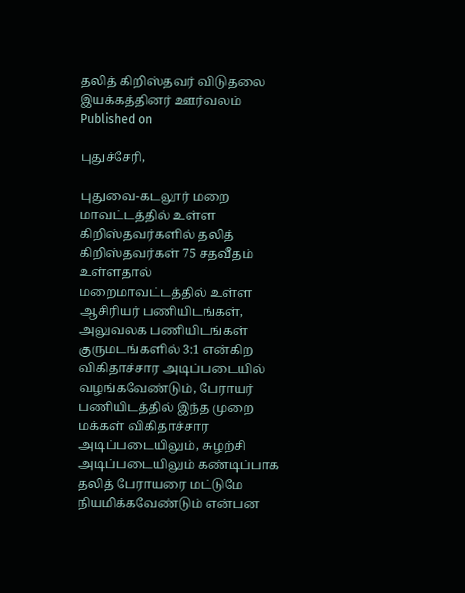தலித் கிறிஸ்தவர் விடுதலை இயக்கத்தினர் ஊர்வலம்
Published on

புதுச்சேரி,

புதுவை-கடலூர் மறை மாவட்டத்தில் உள்ள கிறிஸ்தவர்களில் தலித் கிறிஸ்தவர்கள் 75 சதவீதம் உள்ளதால் மறைமாவட்டத்தில் உள்ள ஆசிரியர் பணியிடங்கள், அலுவலக பணியிடங்கள் குருமடங்களில் 3:1 என்கிற விகிதாச்சார அடிப்படையில் வழங்கவேண்டும், பேராயர் பணியிடத்தில் இந்த முறை மக்கள் விகிதாச்சார அடிப்படையிலும், சுழற்சி அடிப்படையிலும் கண்டிப்பாக தலித் பேராயரை மட்டுமே நியமிக்கவேண்டும் என்பன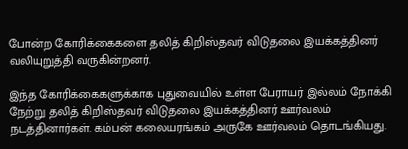போன்ற கோரிக்கைகளை தலித் கிறிஸ்தவர் விடுதலை இயக்கத்தினர் வலியுறுத்தி வருகின்றனர்.

இந்த கோரிக்கைகளுக்காக புதுவையில் உள்ள பேராயர் இல்லம் நோக்கி நேற்று தலித் கிறிஸ்தவர் விடுதலை இயக்கத்தினர் ஊர்வலம் நடத்தினார்கள். கம்பன் கலையரங்கம் அருகே ஊர்வலம் தொடங்கியது.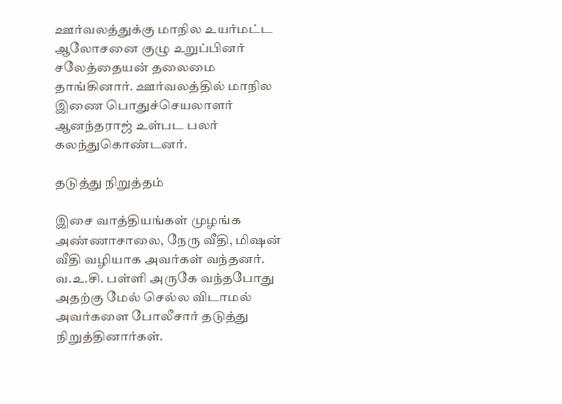ஊர்வலத்துக்கு மாநில உயர்மட்ட ஆலோசனை குழு உறுப்பினர் சலேத்தையன் தலைமை தாங்கினார். ஊர்வலத்தில் மாநில இணை பொதுச்செயலாளர் ஆனந்தராஜ் உள்பட பலர் கலந்துகொண்டனர்.

தடுத்து நிறுத்தம்

இசை வாத்தியங்கள் முழங்க அண்ணாசாலை, நேரு வீதி, மிஷன் வீதி வழியாக அவர்கள் வந்தனர். வ.உ.சி. பள்ளி அருகே வந்தபோது அதற்கு மேல் செல்ல விடாமல் அவர்களை போலீசார் தடுத்து நிறுத்தினார்கள்.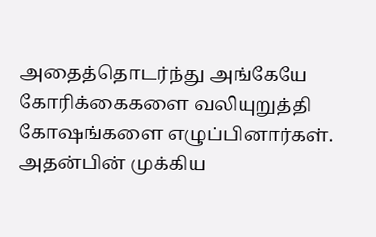அதைத்தொடர்ந்து அங்கேயே கோரிக்கைகளை வலியுறுத்தி கோஷங்களை எழுப்பினார்கள். அதன்பின் முக்கிய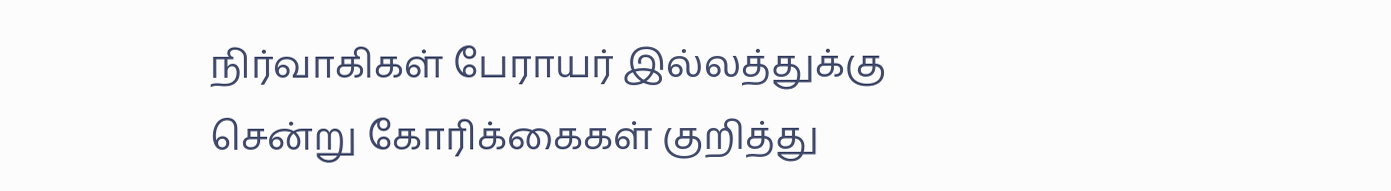நிர்வாகிகள் பேராயர் இல்லத்துக்கு சென்று கோரிக்கைகள் குறித்து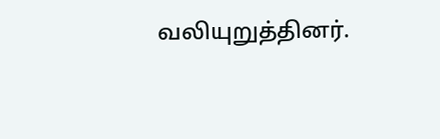வலியுறுத்தினர்.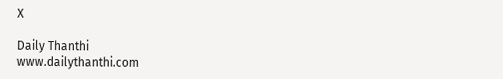X

Daily Thanthi
www.dailythanthi.com